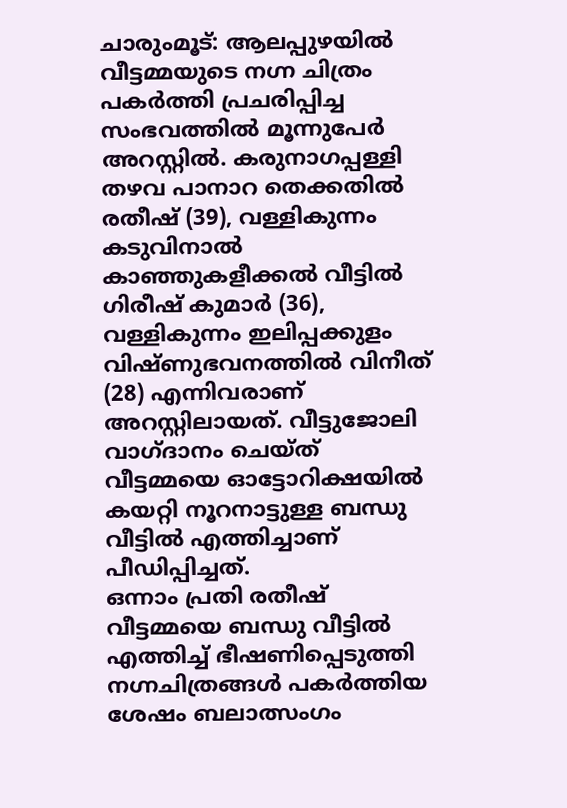ചാരുംമൂട്: ആലപ്പുഴയിൽ വീട്ടമ്മയുടെ നഗ്ന ചിത്രം പകർത്തി പ്രചരിപ്പിച്ച സംഭവത്തിൽ മൂന്നുപേർ അറസ്റ്റിൽ. കരുനാഗപ്പള്ളി തഴവ പാനാറ തെക്കതിൽ രതീഷ് (39), വള്ളികുന്നം കടുവിനാൽ കാഞ്ഞുകളീക്കൽ വീട്ടിൽ ഗിരീഷ് കുമാർ (36), വള്ളികുന്നം ഇലിപ്പക്കുളം വിഷ്ണുഭവനത്തിൽ വിനീത് (28) എന്നിവരാണ് അറസ്റ്റിലായത്. വീട്ടുജോലി വാഗ്ദാനം ചെയ്ത് വീട്ടമ്മയെ ഓട്ടോറിക്ഷയിൽ കയറ്റി നൂറനാട്ടുള്ള ബന്ധു വീട്ടിൽ എത്തിച്ചാണ് പീഡിപ്പിച്ചത്.
ഒന്നാം പ്രതി രതീഷ് വീട്ടമ്മയെ ബന്ധു വീട്ടിൽ എത്തിച്ച് ഭീഷണിപ്പെടുത്തി നഗ്നചിത്രങ്ങൾ പകർത്തിയ ശേഷം ബലാത്സംഗം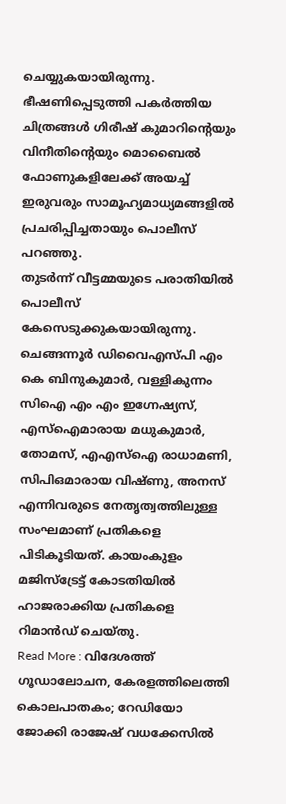ചെയ്യുകയായിരുന്നു. ഭീഷണിപ്പെടുത്തി പകർത്തിയ ചിത്രങ്ങൾ ഗിരീഷ് കുമാറിന്റെയും വിനീതിന്റെയും മൊബൈൽ ഫോണുകളിലേക്ക് അയച്ച് ഇരുവരും സാമൂഹ്യമാധ്യമങ്ങളിൽ പ്രചരിപ്പിച്ചതായും പൊലീസ് പറഞ്ഞു.
തുടർന്ന് വീട്ടമ്മയുടെ പരാതിയിൽ പൊലീസ് കേസെടുക്കുകയായിരുന്നു. ചെങ്ങന്നൂർ ഡിവൈഎസ്പി എം കെ ബിനുകുമാർ, വള്ളികുന്നം സിഐ എം എം ഇഗ്നേഷ്യസ്, എസ്ഐമാരായ മധുകുമാർ, തോമസ്, എഎസ്ഐ രാധാമണി, സിപിഒമാരായ വിഷ്ണു, അനസ് എന്നിവരുടെ നേതൃത്വത്തിലുള്ള സംഘമാണ് പ്രതികളെ പിടികൂടിയത്. കായംകുളം മജിസ്ട്രേട്ട് കോടതിയിൽ ഹാജരാക്കിയ പ്രതികളെ റിമാൻഡ് ചെയ്തു.
Read More : വിദേശത്ത് ഗൂഡാലോചന, കേരളത്തിലെത്തി കൊലപാതകം; റേഡിയോ ജോക്കി രാജേഷ് വധക്കേസിൽ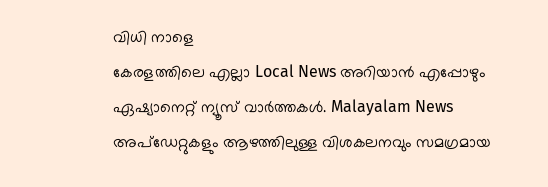വിധി നാളെ
കേരളത്തിലെ എല്ലാ Local News അറിയാൻ എപ്പോഴും ഏഷ്യാനെറ്റ് ന്യൂസ് വാർത്തകൾ. Malayalam News അപ്ഡേറ്റുകളും ആഴത്തിലുള്ള വിശകലനവും സമഗ്രമായ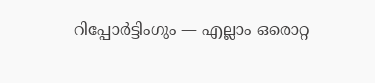റിപ്പോർട്ടിംഗും — എല്ലാം ഒരൊറ്റ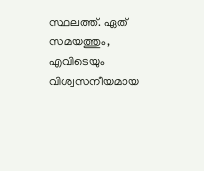സ്ഥലത്ത്. ഏത് സമയത്തും, എവിടെയും വിശ്വസനീയമായ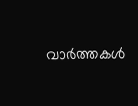വാർത്തകൾ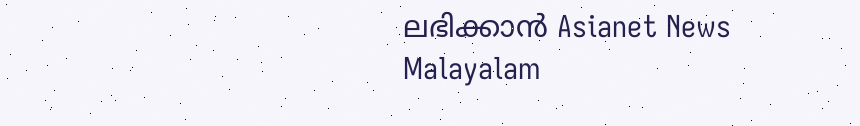ലഭിക്കാൻ Asianet News Malayalam